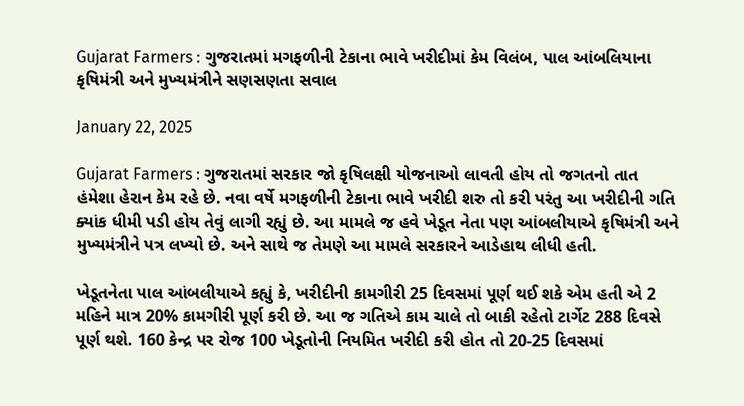Gujarat Farmers : ગુજરાતમાં મગફળીની ટેકાના ભાવે ખરીદીમાં કેમ વિલંબ, પાલ આંબલિયાના કૃષિમંત્રી અને મુખ્યમંત્રીને સણસણતા સવાલ

January 22, 2025

Gujarat Farmers : ગુજરાતમાં સરકાર જો કૃષિલક્ષી યોજનાઓ લાવતી હોય તો જગતનો તાત હંમેશા હેરાન કેમ રહે છે. નવા વર્ષે મગફળીની ટેકાના ભાવે ખરીદી શરુ તો કરી પરંતુ આ ખરીદીની ગતિ ક્યાંક ધીમી પડી હોય તેવું લાગી રહ્યું છે. આ મામલે જ હવે ખેડૂત નેતા પણ આંબલીયાએ કૃષિમંત્રી અને મુખ્યમંત્રીને પત્ર લખ્યો છે. અને સાથે જ તેમણે આ મામલે સરકારને આડેહાથ લીધી હતી.

ખેડૂતનેતા પાલ આંબલીયાએ કહ્યું કે, ખરીદીની કામગીરી 25 દિવસમાં પૂર્ણ થઈ શકે એમ હતી એ 2 મહિને માત્ર 20% કામગીરી પૂર્ણ કરી છે. આ જ ગતિએ કામ ચાલે તો બાકી રહેતો ટાર્ગેટ 288 દિવસે પૂર્ણ થશે. 160 કેન્દ્ર પર રોજ 100 ખેડૂતોની નિયમિત ખરીદી કરી હોત તો 20-25 દિવસમાં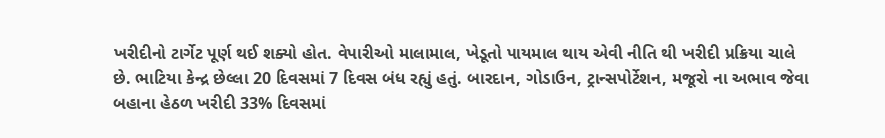ખરીદીનો ટાર્ગેટ પૂર્ણ થઈ શક્યો હોત. વેપારીઓ માલામાલ, ખેડૂતો પાયમાલ થાય એવી નીતિ થી ખરીદી પ્રક્રિયા ચાલે છે. ભાટિયા કેન્દ્ર છેલ્લા 20 દિવસમાં 7 દિવસ બંધ રહ્યું હતું. બારદાન, ગોડાઉન, ટ્રાન્સપોર્ટેશન, મજૂરો ના અભાવ જેવા બહાના હેઠળ ખરીદી 33% દિવસમાં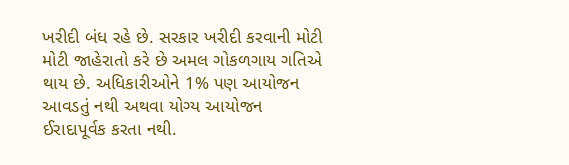ખરીદી બંધ રહે છે. સરકાર ખરીદી કરવાની મોટી મોટી જાહેરાતો કરે છે અમલ ગોકળગાય ગતિએ થાય છે. અધિકારીઓને 1% પણ આયોજન આવડતું નથી અથવા યોગ્ય આયોજન ઈરાદાપૂર્વક કરતા નથી.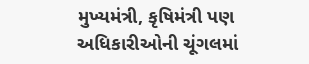મુખ્યમંત્રી, કૃષિમંત્રી પણ અધિકારીઓની ચૂંગલમાં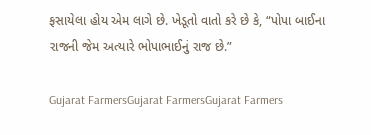ફસાયેલા હોય એમ લાગે છે. ખેડૂતો વાતો કરે છે કે, “પોપા બાઈના રાજની જેમ અત્યારે ભોપાભાઈનું રાજ છે.”

Gujarat FarmersGujarat FarmersGujarat Farmers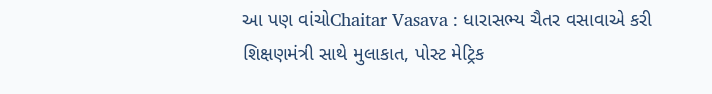આ પણ વાંચોChaitar Vasava : ધારાસભ્ય ચૈતર વસાવાએ કરી શિક્ષણમંત્રી સાથે મુલાકાત, પોસ્ટ મેટ્રિક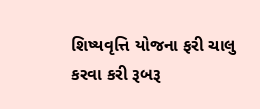શિષ્યવૃત્તિ યોજના ફરી ચાલુ કરવા કરી રૂબરૂ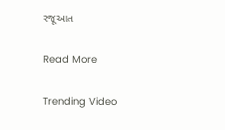રજૂઆત

Read More

Trending Video